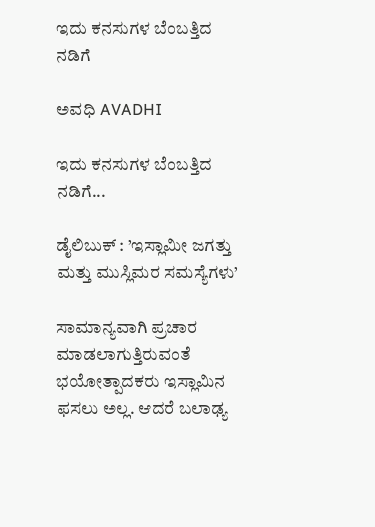ಇದು ಕನಸುಗಳ ಬೆಂಬತ್ತಿದ ನಡಿಗೆ‍

ಅವಧಿ AVADHI

ಇದು ಕನಸುಗಳ ಬೆಂಬತ್ತಿದ ನಡಿಗೆ...

ಡೈಲಿಬುಕ್ : ’ಇಸ್ಲಾಮೀ ಜಗತ್ತು ಮತ್ತು ಮುಸ್ಲಿಮರ ಸಮಸ್ಯೆಗಳು’

ಸಾಮಾನ್ಯವಾಗಿ ಪ್ರಚಾರ ಮಾಡಲಾಗುತ್ತಿರುವಂತೆ ಭಯೋತ್ಪಾದಕರು ಇಸ್ಲಾಮಿನ ಫಸಲು ಅಲ್ಲ. ಆದರೆ ಬಲಾಢ್ಯ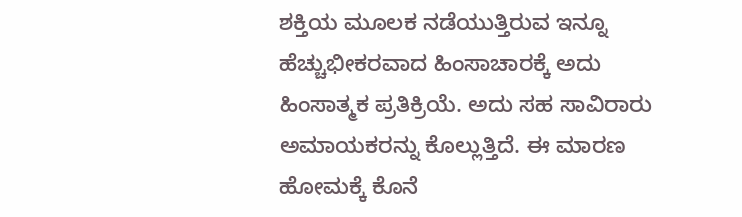ಶಕ್ತಿಯ ಮೂಲಕ ನಡೆಯುತ್ತಿರುವ ಇನ್ನೂ ಹೆಚ್ಚುಭೀಕರವಾದ ಹಿಂಸಾಚಾರಕ್ಕೆ ಅದು
ಹಿಂಸಾತ್ಮಕ ಪ್ರತಿಕ್ರಿಯೆ. ಅದು ಸಹ ಸಾವಿರಾರು ಅಮಾಯಕರನ್ನು ಕೊಲ್ಲುತ್ತಿದೆ. ಈ ಮಾರಣ ಹೋಮಕ್ಕೆ ಕೊನೆ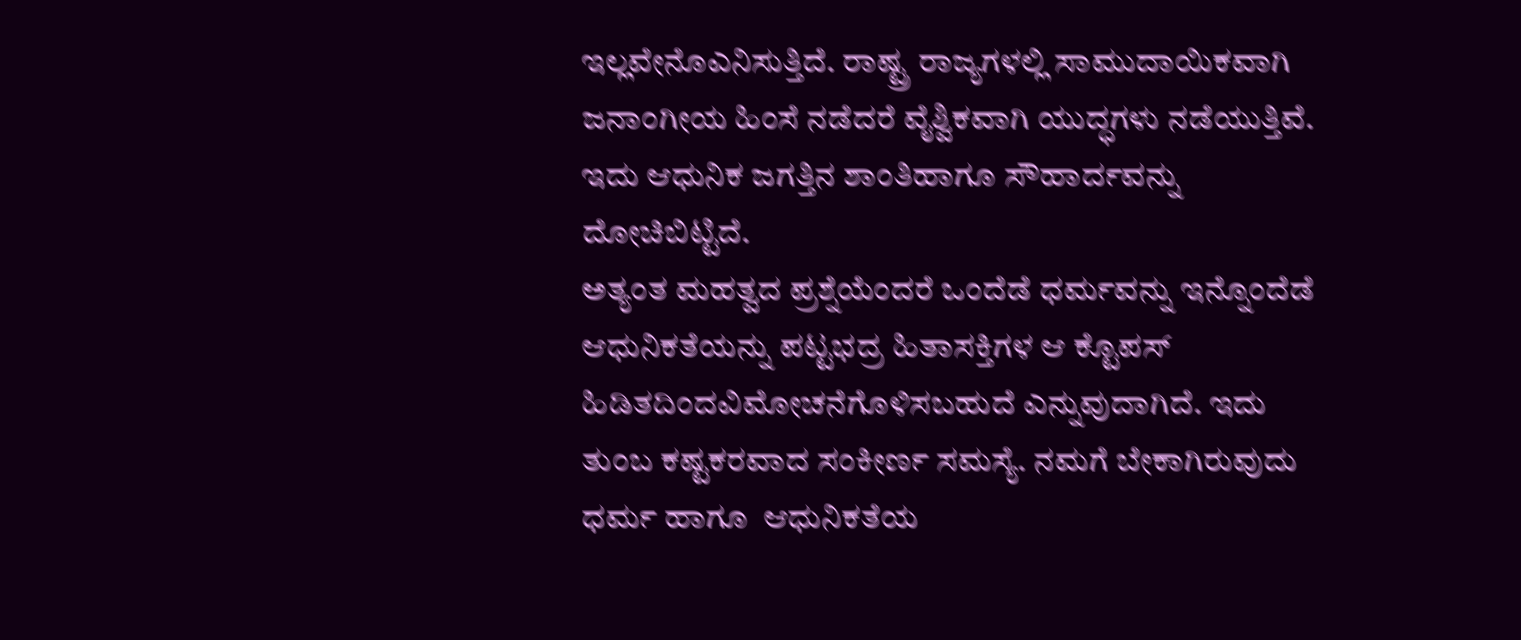ಇಲ್ಲವೇನೊಎನಿಸುತ್ತಿದೆ. ರಾಷ್ಟ್ರ ರಾಜ್ಯಗಳಲ್ಲಿ ಸಾಮುದಾಯಿಕವಾಗಿ ಜನಾಂಗೀಯ ಹಿಂಸೆ ನಡೆದರೆ ವೈಶ್ವಿಕವಾಗಿ ಯುದ್ಧಗಳು ನಡೆಯುತ್ತಿವೆ. ಇದು ಆಧುನಿಕ ಜಗತ್ತಿನ ಶಾಂತಿಹಾಗೂ ಸೌಹಾರ್ದವನ್ನು ದೋಚಿಬಿಟ್ಟಿದೆ.
ಅತ್ಯಂತ ಮಹತ್ವದ ಪ್ರಶ್ನೆಯೆಂದರೆ ಒಂದೆಡೆ ಧರ್ಮವನ್ನು ಇನ್ನೊಂದೆಡೆ ಆಧುನಿಕತೆಯನ್ನು ಪಟ್ಟಭದ್ರ ಹಿತಾಸಕ್ತಿಗಳ ಆ ಕ್ಟೊಪಸ್ ಹಿಡಿತದಿಂದವಿಮೋಚನೆಗೊಳಿಸಬಹುದೆ ಎನ್ನುವುದಾಗಿದೆ. ಇದು ತುಂಬ ಕಷ್ಟಕರವಾದ ಸಂಕೀರ್ಣ ಸಮಸ್ಯೆ. ನಮಗೆ ಬೇಕಾಗಿರುವುದು ಧರ್ಮ ಹಾಗೂ  ಆಧುನಿಕತೆಯ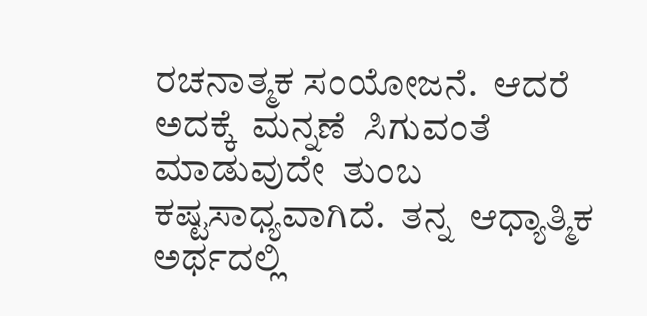ರಚನಾತ್ಮಕ ಸಂಯೋಜನೆ.  ಆದರೆ  ಅದಕ್ಕೆ  ಮನ್ನಣೆ  ಸಿಗುವಂತೆ  ಮಾಡುವುದೇ  ತುಂಬ  ಕಷ್ಟಸಾಧ್ಯವಾಗಿದೆ.  ತನ್ನ  ಆಧ್ಯಾತ್ಮಿಕ ಅರ್ಥದಲ್ಲಿ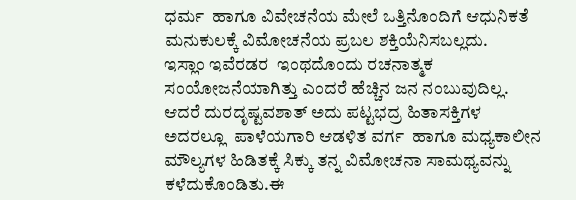ಧರ್ಮ  ಹಾಗೂ ವಿವೇಚನೆಯ ಮೇಲೆ ಒತ್ತಿನೊಂದಿಗೆ ಆಧುನಿಕತೆ ಮನುಕುಲಕ್ಕೆ ವಿಮೋಚನೆಯ ಪ್ರಬಲ ಶಕ್ತಿಯೆನಿಸಬಲ್ಲದು.
ಇಸ್ಲಾಂ ಇವೆರಡರ  ಇಂಥದೊಂದು ರಚನಾತ್ಮಕ ಸಂಯೋಜನೆಯಾಗಿತ್ತು ಎಂದರೆ ಹೆಚ್ಚಿನ ಜನ ನಂಬುವುದಿಲ್ಲ. ಆದರೆ ದುರದೃಷ್ಟವಶಾತ್ ಅದು ಪಟ್ಟಭದ್ರ ಹಿತಾಸಕ್ತಿಗಳ ಅದರಲ್ಲೂ  ಪಾಳೆಯಗಾರಿ ಆಡಳಿತ ವರ್ಗ  ಹಾಗೂ ಮಧ್ಯಕಾಲೀನ ಮೌಲ್ಯಗಳ ಹಿಡಿತಕ್ಕೆ ಸಿಕ್ಕು ತನ್ನ ವಿಮೋಚನಾ ಸಾಮಥ್ಯವನ್ನು ಕಳೆದುಕೊಂಡಿತು.ಈ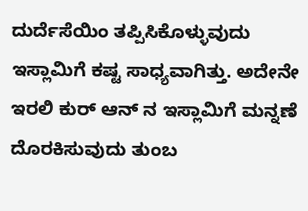ದುರ್ದೆಸೆಯಿಂ ತಪ್ಪಿಸಿಕೊಳ್ಳುವುದು ಇಸ್ಲಾಮಿಗೆ ಕಷ್ಟ ಸಾಧ್ಯವಾಗಿತ್ತು. ಅದೇನೇ ಇರಲಿ ಕುರ್ ಆನ್ ನ ಇಸ್ಲಾಮಿಗೆ ಮನ್ನಣೆ ದೊರಕಿಸುವುದು ತುಂಬ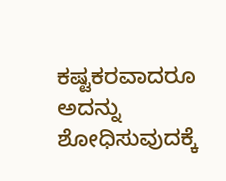ಕಷ್ಟಕರವಾದರೂ ಅದನ್ನು ಶೋಧಿಸುವುದಕ್ಕೆ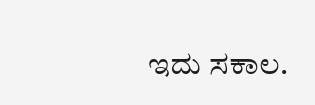ಇದು ಸಕಾಲ.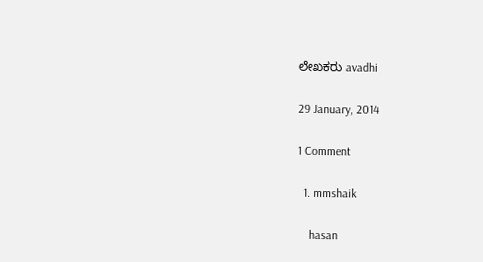ಲೇಖಕರು avadhi

29 January, 2014

1 Comment

  1. mmshaik

    hasan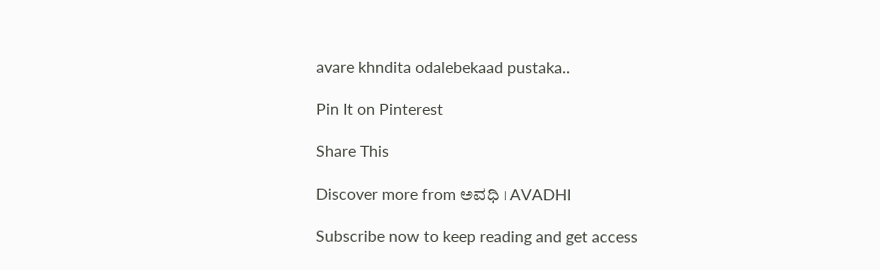avare khndita odalebekaad pustaka..

Pin It on Pinterest

Share This

Discover more from ಅವಧಿ । AVADHI

Subscribe now to keep reading and get access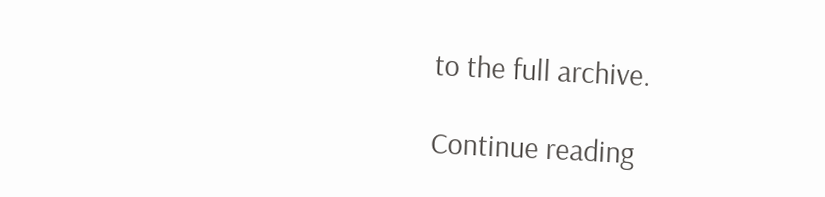to the full archive.

Continue reading